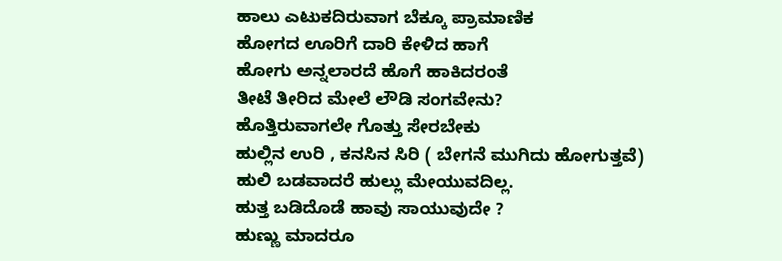ಹಾಲು ಎಟುಕದಿರುವಾಗ ಬೆಕ್ಕೂ ಪ್ರಾಮಾಣಿಕ
ಹೋಗದ ಊರಿಗೆ ದಾರಿ ಕೇಳಿದ ಹಾಗೆ
ಹೋಗು ಅನ್ನಲಾರದೆ ಹೊಗೆ ಹಾಕಿದರಂತೆ
ತೀಟೆ ತೀರಿದ ಮೇಲೆ ಲೌಡಿ ಸಂಗವೇನು?
ಹೊತ್ತಿರುವಾಗಲೇ ಗೊತ್ತು ಸೇರಬೇಕು
ಹುಲ್ಲಿನ ಉರಿ , ಕನಸಿನ ಸಿರಿ ( ಬೇಗನೆ ಮುಗಿದು ಹೋಗುತ್ತವೆ)
ಹುಲಿ ಬಡವಾದರೆ ಹುಲ್ಲು ಮೇಯುವದಿಲ್ಲ.
ಹುತ್ತ ಬಡಿದೊಡೆ ಹಾವು ಸಾಯುವುದೇ ?
ಹುಣ್ಣು ಮಾದರೂ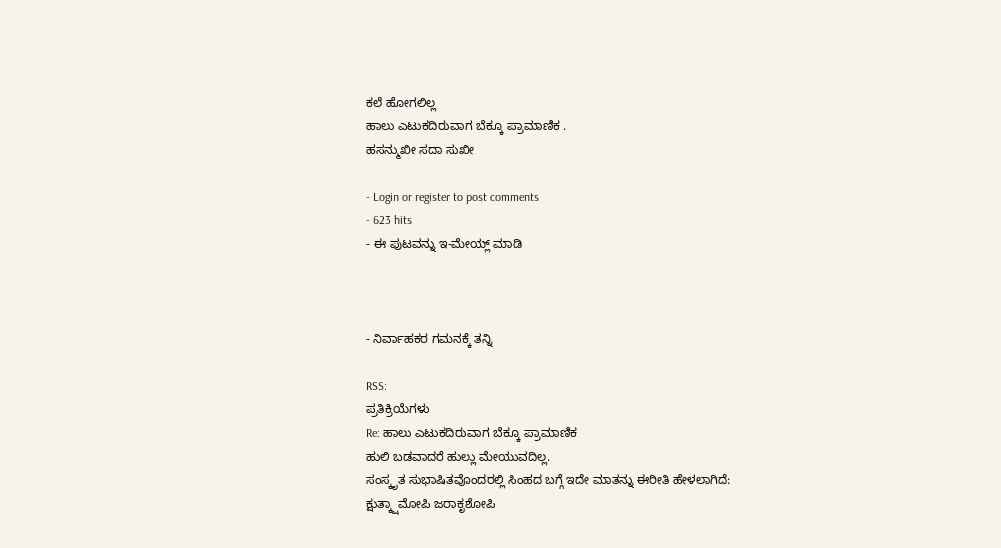ಕಲೆ ಹೋಗಲಿಲ್ಲ
ಹಾಲು ಎಟುಕದಿರುವಾಗ ಬೆಕ್ಕೂ ಪ್ರಾಮಾಣಿಕ .
ಹಸನ್ಮುಖೀ ಸದಾ ಸುಖೀ

- Login or register to post comments
- 623 hits
- ಈ ಪುಟವನ್ನು ಇ-ಮೇಯ್ಲ್ ಮಾಡಿ



- ನಿರ್ವಾಹಕರ ಗಮನಕ್ಕೆ ತನ್ನಿ

RSS:
ಪ್ರತಿಕ್ರಿಯೆಗಳು
Re: ಹಾಲು ಎಟುಕದಿರುವಾಗ ಬೆಕ್ಕೂ ಪ್ರಾಮಾಣಿಕ
ಹುಲಿ ಬಡವಾದರೆ ಹುಲ್ಲು ಮೇಯುವದಿಲ್ಲ.
ಸಂಸ್ಕೃತ ಸುಭಾಷಿತವೊಂದರಲ್ಲಿ ಸಿಂಹದ ಬಗ್ಗೆ ಇದೇ ಮಾತನ್ನು ಈರೀತಿ ಹೇಳಲಾಗಿದೆ:
ಕ್ಷುತ್ಕ್ಷಾಮೋಪಿ ಜರಾಕೃಶೋಪಿ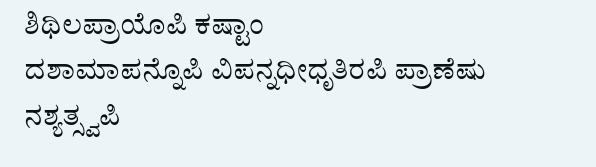ಶಿಥಿಲಪ್ರಾಯೊಪಿ ಕಷ್ಟಾಂ
ದಶಾಮಾಪನ್ನೊಪಿ ವಿಪನ್ನಧೀಧೃತಿರಪಿ ಪ್ರಾಣೆಷು ನಶ್ಯತ್ಸ್ವಪಿ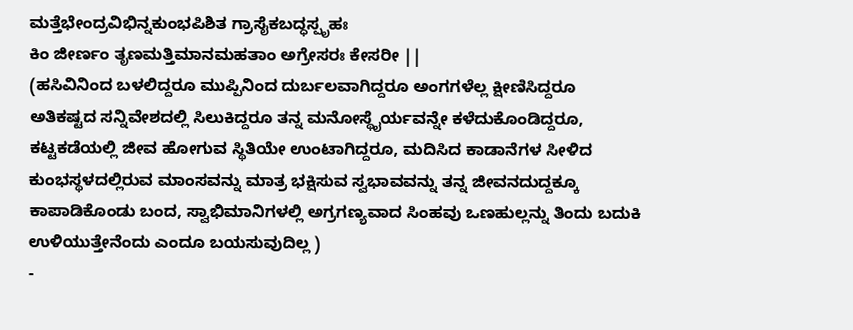ಮತ್ತೆಭೇಂದ್ರವಿಭಿನ್ನಕುಂಭಪಿಶಿತ ಗ್ರಾಸೈಕಬದ್ಧಸ್ಪೃಹಃ
ಕಿಂ ಜೀರ್ಣಂ ತೃಣಮತ್ತಿಮಾನಮಹತಾಂ ಅಗ್ರೇಸರಃ ಕೇಸರೀ ||
(ಹಸಿವಿನಿಂದ ಬಳಲಿದ್ದರೂ ಮುಪ್ಪಿನಿಂದ ದುರ್ಬಲವಾಗಿದ್ದರೂ ಅಂಗಗಳೆಲ್ಲ ಕ್ಷೀಣಿಸಿದ್ದರೂ ಅತಿಕಷ್ಟದ ಸನ್ನಿವೇಶದಲ್ಲಿ ಸಿಲುಕಿದ್ದರೂ ತನ್ನ ಮನೋಸ್ಥೈರ್ಯವನ್ನೇ ಕಳೆದುಕೊಂಡಿದ್ದರೂ, ಕಟ್ಟಕಡೆಯಲ್ಲಿ ಜೀವ ಹೋಗುವ ಸ್ಥಿತಿಯೇ ಉಂಟಾಗಿದ್ದರೂ, ಮದಿಸಿದ ಕಾಡಾನೆಗಳ ಸೀಳಿದ ಕುಂಭಸ್ಥಳದಲ್ಲಿರುವ ಮಾಂಸವನ್ನು ಮಾತ್ರ ಭಕ್ಷಿಸುವ ಸ್ವಭಾವವನ್ನು ತನ್ನ ಜೀವನದುದ್ದಕ್ಕೂ ಕಾಪಾಡಿಕೊಂಡು ಬಂದ, ಸ್ವಾಭಿಮಾನಿಗಳಲ್ಲಿ ಅಗ್ರಗಣ್ಯವಾದ ಸಿಂಹವು ಒಣಹುಲ್ಲನ್ನು ತಿಂದು ಬದುಕಿ ಉಳಿಯುತ್ತೇನೆಂದು ಎಂದೂ ಬಯಸುವುದಿಲ್ಲ )
-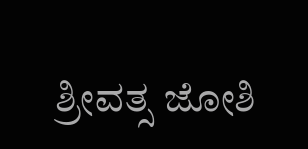ಶ್ರೀವತ್ಸ ಜೋಶಿ